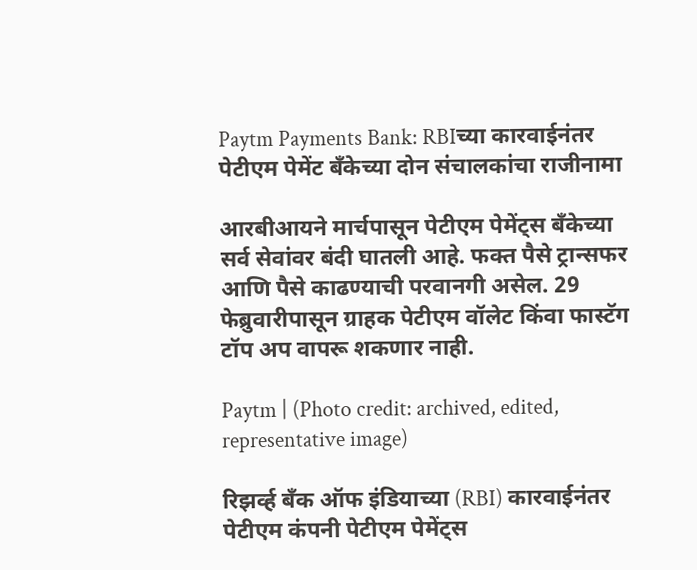Paytm Payments Bank: RBIच्या कारवाईनंतर पेटीएम पेमेंट बँकेच्या दोन संचालकांचा राजीनामा

आरबीआयने मार्चपासून पेटीएम पेमेंट्स बँकेच्या सर्व सेवांवर बंदी घातली आहे. फक्त पैसे ट्रान्सफर आणि पैसे काढण्याची परवानगी असेल. 29 फेब्रुवारीपासून ग्राहक पेटीएम वॉलेट किंवा फास्टॅग टॉप अप वापरू शकणार नाही.

Paytm | (Photo credit: archived, edited, representative image)

रिझर्व्ह बँक ऑफ इंडियाच्या (RBI) कारवाईनंतर पेटीएम कंपनी पेटीएम पेमेंट्स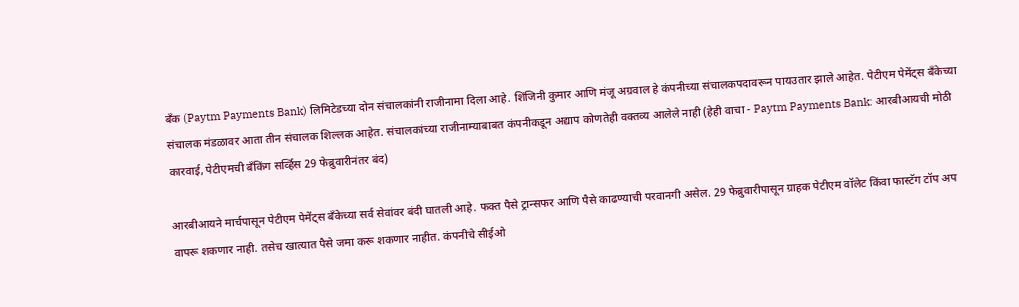बँक (Paytm Payments Bank) लिमिटेडच्या दोन संचालकांनी राजीनामा दिला आहे. शिंजिनी कुमार आणि मंजू अग्रवाल हे कंपनीच्या संचालकपदावरून पायउतार झाले आहेत. पेटीएम पेमेंट्स बँकेच्या संचालक मंडळावर आता तीन संचालक शिल्लक आहेत. संचालकांच्या राजीनाम्याबाबत कंपनीकडून अद्याप कोणतेही वक्तव्य आलेले नाही (हेही वाचा - Paytm Payments Bank: आरबीआयची मोठी कारवाई, पेटीएमची बँकिंग सर्व्हिस 29 फेब्रुवारीनंतर बंद)

आरबीआयने मार्चपासून पेटीएम पेमेंट्स बँकेच्या सर्व सेवांवर बंदी घातली आहे. फक्त पैसे ट्रान्सफर आणि पैसे काढण्याची परवानगी असेल. 29 फेब्रुवारीपासून ग्राहक पेटीएम वॉलेट किंवा फास्टॅग टॉप अप वापरू शकणार नाही. तसेच खात्यात पैसे जमा करू शकणार नाहीत. कंपनीचे सीईओ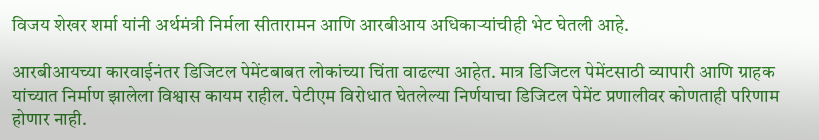विजय शेखर शर्मा यांनी अर्थमंत्री निर्मला सीतारामन आणि आरबीआय अधिकाऱ्यांचीही भेट घेतली आहे.

आरबीआयच्या कारवाईनंतर डिजिटल पेमेंटबाबत लोकांच्या चिंता वाढल्या आहेत. मात्र डिजिटल पेमेंटसाठी व्यापारी आणि ग्राहक यांच्यात निर्माण झालेला विश्वास कायम राहील. पेटीएम विरोधात घेतलेल्या निर्णयाचा डिजिटल पेमेंट प्रणालीवर कोणताही परिणाम होणार नाही.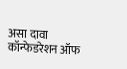असा दावा कॉन्फेडरेशन ऑफ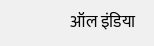ऑल इंडिया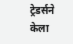ट्रेडर्सने केला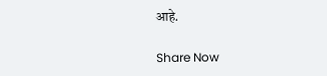आहे.

Share Now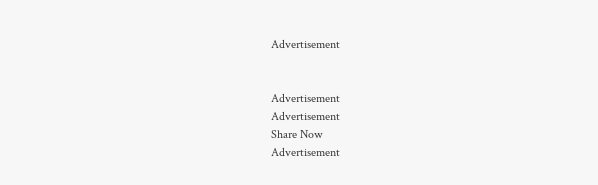Advertisement


Advertisement
Advertisement
Share Now
Advertisement